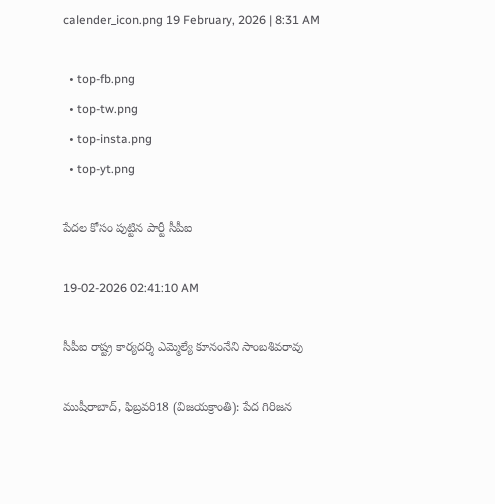calender_icon.png 19 February, 2026 | 8:31 AM

  • top-fb.png
  • top-tw.png
  • top-insta.png
  • top-yt.png

పేదల కోసం పుట్టిన పార్టీ సీపీఐ

19-02-2026 02:41:10 AM

సీపీఐ రాష్ట్ర కార్యదర్శి ఎమ్మెల్యే కూనంనేని సాంబశివరావు

ముషీరాబాద్, ఫిబ్రవరి18 (విజయక్రాంతి): పేద గిరిజన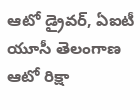ఆటో డ్రైవర్, ఏఐటీ యూసీ తెలంగాణ ఆటో రిక్షా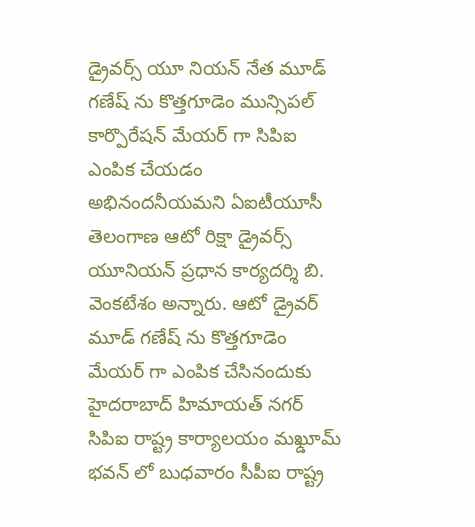డ్రైవర్స్ యూ నియన్ నేత మూడ్ గణేష్ ను కొత్తగూడెం మున్సిపల్ కార్పొరేషన్ మేయర్ గా సిపిఐ ఎంపిక చేయడం అభినందనీయమని ఏఐటీయూసీ తెలంగాణ ఆటో రిక్షా డ్రైవర్స్ యూనియన్ ప్రధాన కార్యదర్శి బి. వెంకటేశం అన్నారు. ఆటో డ్రైవర్ మూడ్ గణేష్ ను కొత్తగూడెం మేయర్ గా ఎంపిక చేసినందుకు హైదరాబాద్ హిమాయత్ నగర్ సిపిఐ రాష్ట్ర కార్యాలయం మఖ్డూమ్ భవన్ లో బుధవారం సీపీఐ రాష్ట్ర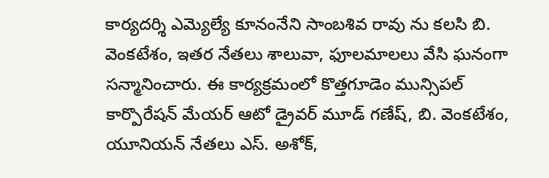కార్యదర్శి ఎమ్యెల్యే కూనంనేని సాంబశివ రావు ను కలసి బి. వెంకటేశం, ఇతర నేతలు శాలువా, ఫూలమాలలు వేసి ఘనంగా సన్మానించారు. ఈ కార్యక్రమంలో కొత్తగూడెం మున్సిపల్ కార్పొరేషన్ మేయర్ ఆటో డ్రైవర్ మూడ్ గణేష్, బి. వెంకటేశం, యూనియన్ నేతలు ఎస్. అశోక్,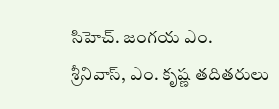సిహెచ్. జంగయ ఎం. శ్రీనివాస్, ఎం. కృష్ణ తదితరులు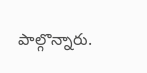పాల్గొన్నారు.